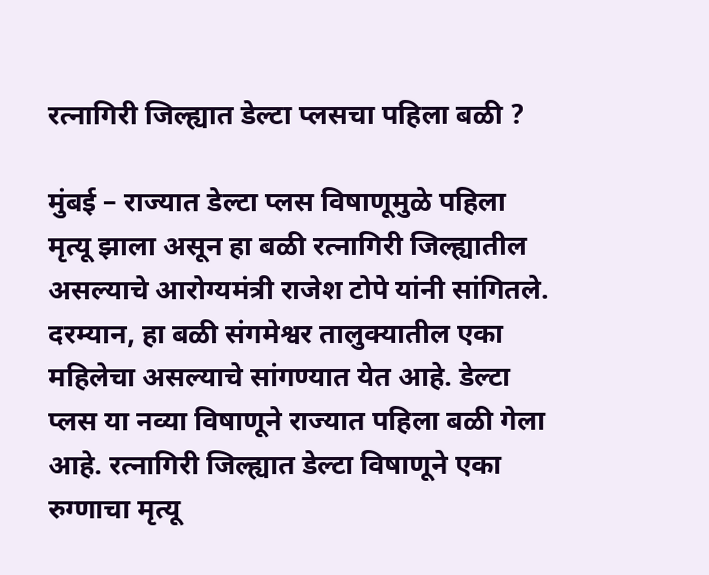रत्नागिरी जिल्ह्यात डेल्टा प्लसचा पहिला बळी ?

मुंबई – राज्यात डेल्टा प्लस विषाणूमुळे पहिला मृत्यू झाला असून हा बळी रत्नागिरी जिल्ह्यातील असल्याचे आरोग्यमंत्री राजेश टोपे यांनी सांगितले. दरम्यान, हा बळी संगमेश्वर तालुक्यातील एका महिलेचा असल्याचे सांगण्यात येत आहे. डेल्टा प्लस या नव्या विषाणूने राज्यात पहिला बळी गेला आहे. रत्नागिरी जिल्ह्यात डेल्टा विषाणूने एका रुग्णाचा मृत्यू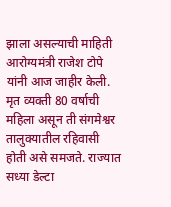झाला असल्याची माहिती आरोग्यमंत्री राजेश टोपे यांनी आज जाहीर केली. मृत व्यक्ती 80 वर्षाची महिला असून ती संगमेश्वर तालुक्यातील रहिवासी होती असे समजते. राज्यात सध्या डेल्टा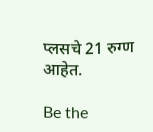प्लसचे 21 रुग्ण आहेत.

Be the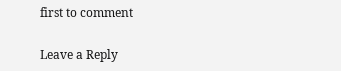first to comment

Leave a Reply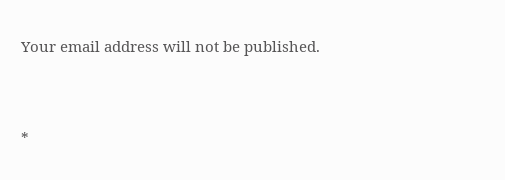Your email address will not be published.


*